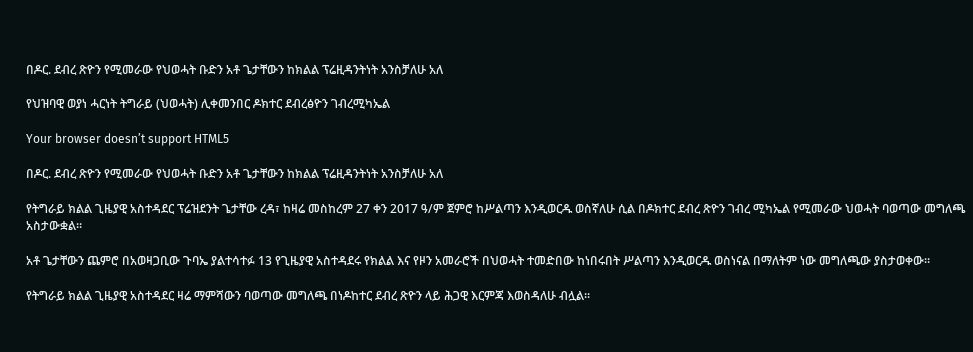በዶር. ደብረ ጽዮን የሚመራው የህወሓት ቡድን አቶ ጌታቸውን ከክልል ፕሬዚዳንትነት አንስቻለሁ አለ

የህዝባዊ ወያነ ሓርነት ትግራይ (ህወሓት) ሊቀመንበር ዶክተር ደብረፅዮን ገብረሚካኤል

Your browser doesn’t support HTML5

በዶር. ደብረ ጽዮን የሚመራው የህወሓት ቡድን አቶ ጌታቸውን ከክልል ፕሬዚዳንትነት አንስቻለሁ አለ

የትግራይ ክልል ጊዜያዊ አስተዳደር ፕሬዝደንት ጌታቸው ረዳ፣ ከዛሬ መስከረም 27 ቀን 2017 ዓ/ም ጀምሮ ከሥልጣን እንዲወርዱ ወስኛለሁ ሲል በዶክተር ደብረ ጽዮን ገብረ ሚካኤል የሚመራው ህወሓት ባወጣው መግለጫ አስታውቋል።

አቶ ጌታቸውን ጨምሮ በአወዛጋቢው ጉባኤ ያልተሳተፉ 13 የጊዜያዊ አስተዳደሩ የክልል እና የዞን አመራሮች በህወሓት ተመድበው ከነበሩበት ሥልጣን እንዲወርዱ ወስነናል በማለትም ነው መግለጫው ያስታወቀው።

የትግራይ ክልል ጊዜያዊ አስተዳደር ዛሬ ማምሻውን ባወጣው መግለጫ በነዶከተር ደብረ ጽዮን ላይ ሕጋዊ እርምጃ እወስዳለሁ ብሏል፡፡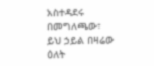አስተዳደሩ በመግለጫው፣ ይህ ኃይል በዛሬው ዕለት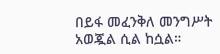በይፋ መፈንቅለ መንግሥት አወጇል ሲል ከሷል።